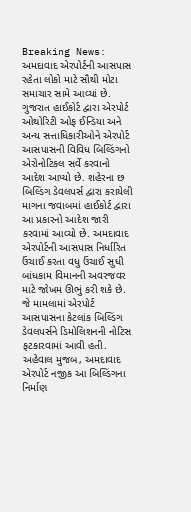Breaking News: અમદાવાદ એરપોર્ટની આસપાસ રહેતા લોકો માટે સૌથી મોટા સમાચાર સામે આવ્યાં છે. ગુજરાત હાઈકોર્ટ દ્વારા એરપોર્ટ ઓથોરિટી ઓફ ઈન્ડિયા અને અન્ય સત્તાધિકારીઓને એરપોર્ટ આસપાસની વિવિધ બિલ્ડિંગનો એરોનોટિકલ સર્વે કરવાનો આદેશ આપ્યો છે. શહેરના છ બિલ્ડિંગ ડેવલપર્સ દ્વારા કરાયેલી માગના જવાબમાં હાઈકોર્ટ દ્વારા આ પ્રકારનો આદેશ જારી કરવામાં આવ્યો છે. અમદાવાદ એરપોર્ટની આસપાસ નિર્ધારિત ઉંચાઈ કરતા વધુ ઉંચાઈ સુધી બાંધકામ વિમાનની અવરજવર માટે જોખમ ઊભું કરી શકે છે. જે મામલામાં એરપોર્ટ આસપાસના કેટલાંક બિલ્ડિંગ ડેવલપર્સને ડિમોલિશનની નોટિસ ફટકારવામાં આવી હતી.
અહેવાલ મુજબ, અમદાવાદ એરપોર્ટ નજીક આ બિલ્ડિંગના નિર્માણ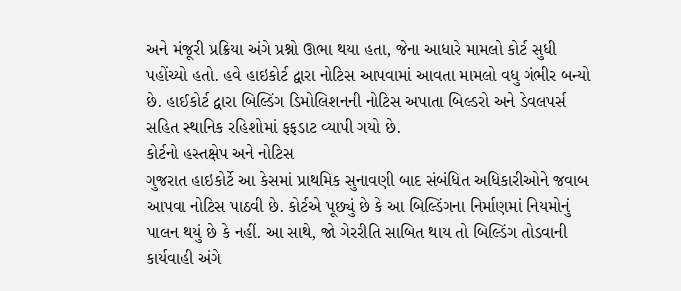અને મંજૂરી પ્રક્રિયા અંગે પ્રશ્નો ઊભા થયા હતા, જેના આધારે મામલો કોર્ટ સુધી પહોંચ્યો હતો. હવે હાઇકોર્ટ દ્વારા નોટિસ આપવામાં આવતા મામલો વધુ ગંભીર બન્યો છે. હાઈકોર્ટ દ્વારા બિલ્ડિંગ ડિમોલિશનની નોટિસ અપાતા બિલ્ડરો અને ડેવલપર્સ સહિત સ્થાનિક રહિશોમાં ફફડાટ વ્યાપી ગયો છે.
કોર્ટનો હસ્તક્ષેપ અને નોટિસ
ગુજરાત હાઇકોર્ટે આ કેસમાં પ્રાથમિક સુનાવણી બાદ સંબંધિત અધિકારીઓને જવાબ આપવા નોટિસ પાઠવી છે. કોર્ટએ પૂછ્યું છે કે આ બિલ્ડિંગના નિર્માણમાં નિયમોનું પાલન થયું છે કે નહીં. આ સાથે, જો ગેરરીતિ સાબિત થાય તો બિલ્ડિંગ તોડવાની કાર્યવાહી અંગે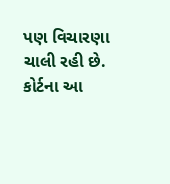પણ વિચારણા ચાલી રહી છે. કોર્ટના આ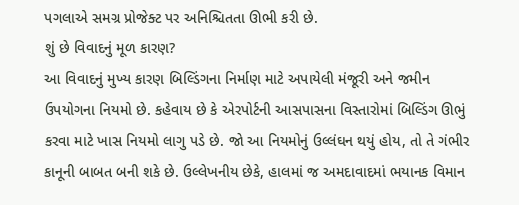પગલાએ સમગ્ર પ્રોજેક્ટ પર અનિશ્ચિતતા ઊભી કરી છે.
શું છે વિવાદનું મૂળ કારણ?
આ વિવાદનું મુખ્ય કારણ બિલ્ડિંગના નિર્માણ માટે અપાયેલી મંજૂરી અને જમીન ઉપયોગના નિયમો છે. કહેવાય છે કે એરપોર્ટની આસપાસના વિસ્તારોમાં બિલ્ડિંગ ઊભું કરવા માટે ખાસ નિયમો લાગુ પડે છે. જો આ નિયમોનું ઉલ્લંઘન થયું હોય, તો તે ગંભીર કાનૂની બાબત બની શકે છે. ઉલ્લેખનીય છેકે, હાલમાં જ અમદાવાદમાં ભયાનક વિમાન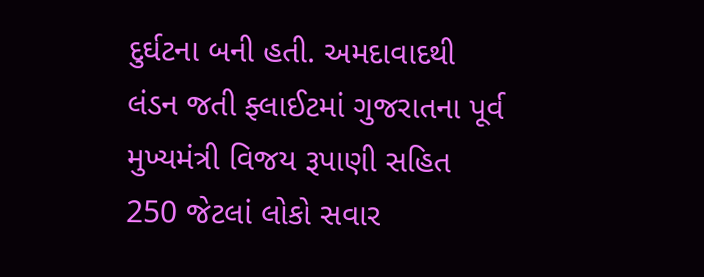દુર્ઘટના બની હતી. અમદાવાદથી લંડન જતી ફ્લાઈટમાં ગુજરાતના પૂર્વ મુખ્યમંત્રી વિજય રૂપાણી સહિત 250 જેટલાં લોકો સવાર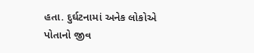હતા. દુર્ઘટનામાં અનેક લોકોએ પોતાનો જીવ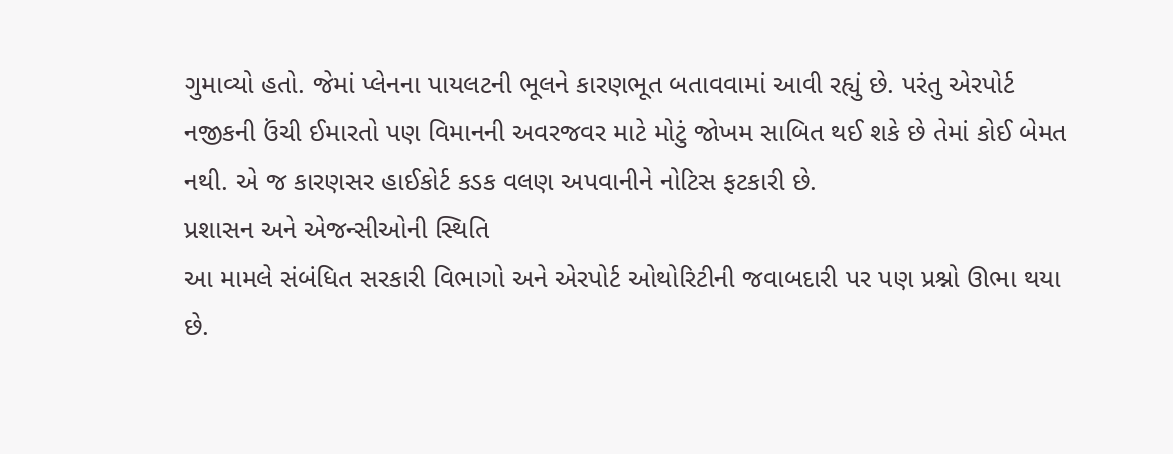ગુમાવ્યો હતો. જેમાં પ્લેનના પાયલટની ભૂલને કારણભૂત બતાવવામાં આવી રહ્યું છે. પરંતુ એરપોર્ટ નજીકની ઉંચી ઈમારતો પણ વિમાનની અવરજવર માટે મોટું જોખમ સાબિત થઈ શકે છે તેમાં કોઈ બેમત નથી. એ જ કારણસર હાઈકોર્ટ કડક વલણ અપવાનીને નોટિસ ફટકારી છે.
પ્રશાસન અને એજન્સીઓની સ્થિતિ
આ મામલે સંબંધિત સરકારી વિભાગો અને એરપોર્ટ ઓથોરિટીની જવાબદારી પર પણ પ્રશ્નો ઊભા થયા છે.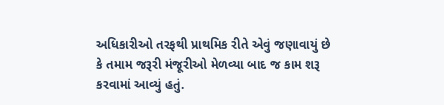અધિકારીઓ તરફથી પ્રાથમિક રીતે એવું જણાવાયું છે કે તમામ જરૂરી મંજૂરીઓ મેળવ્યા બાદ જ કામ શરૂ કરવામાં આવ્યું હતું.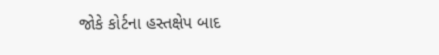જોકે કોર્ટના હસ્તક્ષેપ બાદ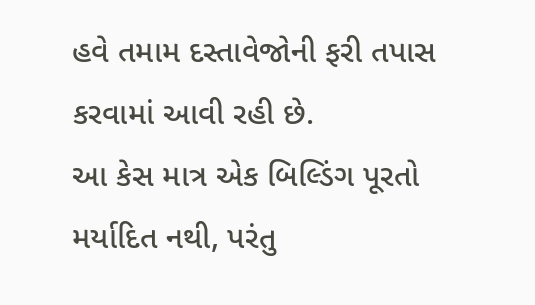હવે તમામ દસ્તાવેજોની ફરી તપાસ કરવામાં આવી રહી છે.
આ કેસ માત્ર એક બિલ્ડિંગ પૂરતો મર્યાદિત નથી, પરંતુ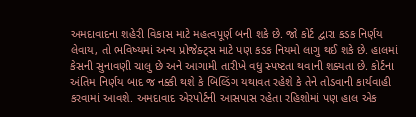અમદાવાદના શહેરી વિકાસ માટે મહત્વપૂર્ણ બની શકે છે. જો કોર્ટ દ્વારા કડક નિર્ણય લેવાય, તો ભવિષ્યમાં અન્ય પ્રોજેક્ટ્સ માટે પણ કડક નિયમો લાગુ થઈ શકે છે. હાલમાં કેસની સુનાવણી ચાલુ છે અને આગામી તારીખે વધુ સ્પષ્ટતા થવાની શક્યતા છે. કોર્ટના અંતિમ નિર્ણય બાદ જ નક્કી થશે કે બિલ્ડિંગ યથાવત રહેશે કે તેને તોડવાની કાર્યવાહી કરવામાં આવશે. અમદાવાદ એરપોર્ટની આસપાસ રહેતા રહિશોમાં પણ હાલ એક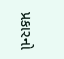પ્રકારનો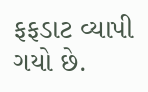ફફડાટ વ્યાપી ગયો છે.